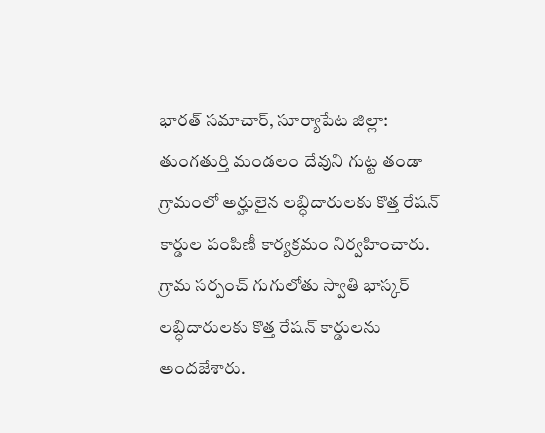భారత్ సమాచార్, సూర్యాపేట జిల్లా: తుంగతుర్తి మండలం దేవుని గుట్ట తండా గ్రామంలో అర్హులైన లబ్ధిదారులకు కొత్త రేషన్ కార్డుల పంపిణీ కార్యక్రమం నిర్వహించారు. గ్రామ సర్పంచ్ గుగులోతు స్వాతి భాస్కర్ లబ్ధిదారులకు కొత్త రేషన్ కార్డులను అందజేశారు.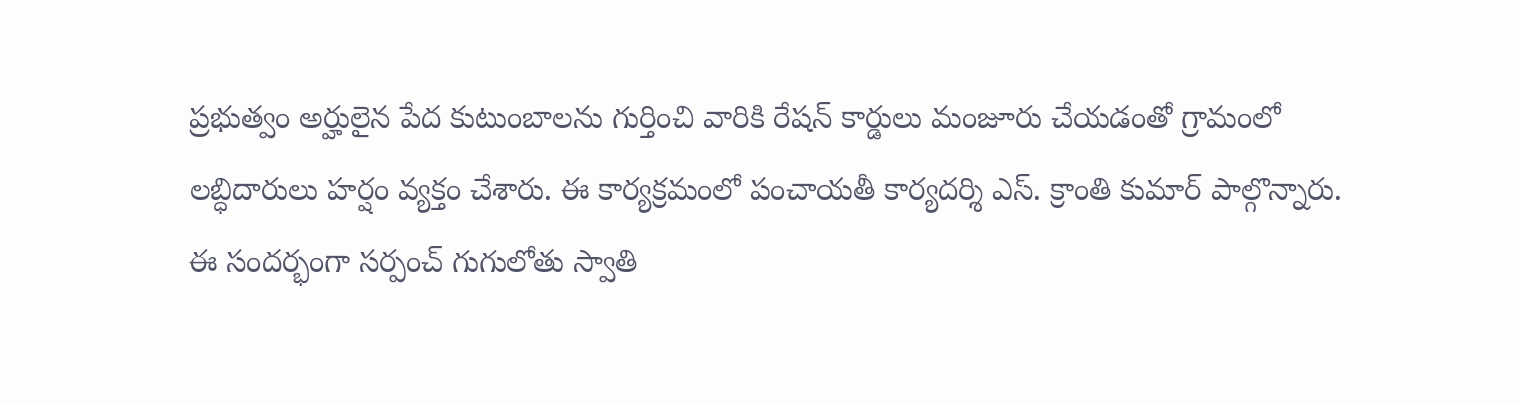ప్రభుత్వం అర్హులైన పేద కుటుంబాలను గుర్తించి వారికి రేషన్ కార్డులు మంజూరు చేయడంతో గ్రామంలో లబ్ధిదారులు హర్షం వ్యక్తం చేశారు. ఈ కార్యక్రమంలో పంచాయతీ కార్యదర్శి ఎస్. క్రాంతి కుమార్ పాల్గొన్నారు.
ఈ సందర్భంగా సర్పంచ్ గుగులోతు స్వాతి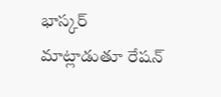భాస్కర్ మాట్లాడుతూ రేషన్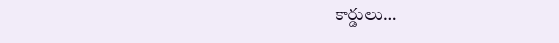కార్డులు…